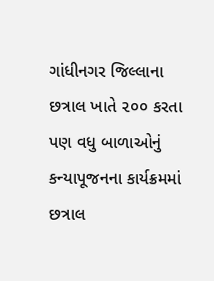ગાંધીનગર જિલ્લાના છત્રાલ ખાતે ૨૦૦ કરતા પણ વધુ બાળાઓનું કન્યાપૂજનના કાર્યક્રમમાં છત્રાલ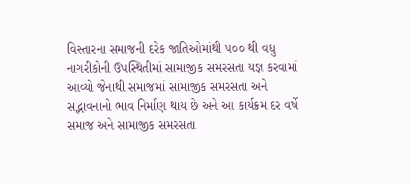વિસ્તારના સમાજની દરેક જાતિઓમાંથી ૫૦૦ થી વધુ નાગરીકોની ઉપસ્થિતીમાં સામાજીક સમરસતા યજ્ઞ કરવામાં આવ્યો જેનાથી સમાજમાં સામાજીક સમરસતા અને સદ્ભાવનાનો ભાવ નિર્માણ થાય છે અને આ કાર્યક્રમ દર વર્ષે સમાજ અને સામાજીક સમરસતા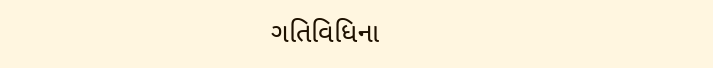ગતિવિધિના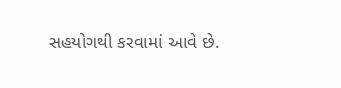સહયોગથી કરવામાં આવે છે.